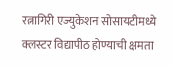रत्नागिरी एज्युकेशन सोसायटीमध्ये क्लस्टर विद्यापीठ होण्याची क्षमता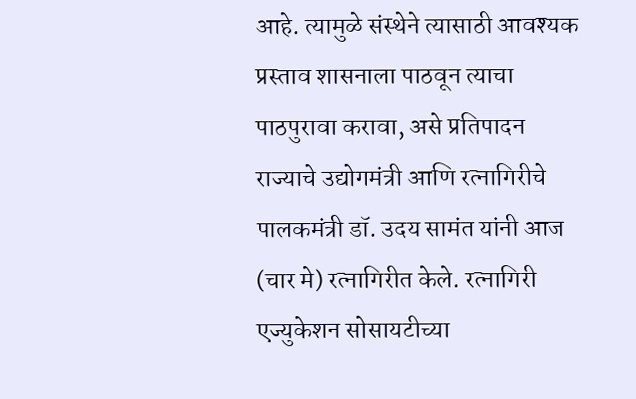आहे. त्यामुळे संस्थेने त्यासाठी आवश्यक प्रस्ताव शासनाला पाठवून त्याचा पाठपुरावा करावा, असे प्रतिपादन राज्याचे उद्योगमंत्री आणि रत्नागिरीचे पालकमंत्री डॉ. उदय सामंत यांनी आज (चार मे) रत्नागिरीत केले. रत्नागिरी एज्युकेशन सोसायटीच्या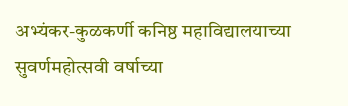अभ्यंकर-कुळकर्णी कनिष्ठ महाविद्यालयाच्या सुवर्णमहोत्सवी वर्षाच्या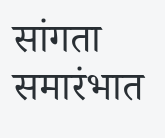सांगता समारंभात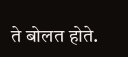ते बोलत होते.